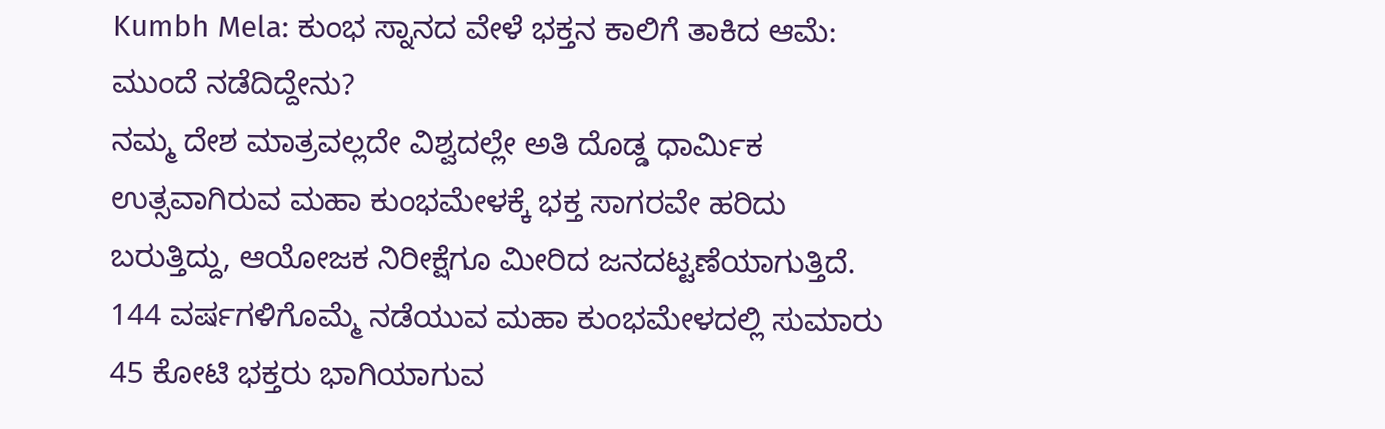Kumbh Mela: ಕುಂಭ ಸ್ನಾನದ ವೇಳೆ ಭಕ್ತನ ಕಾಲಿಗೆ ತಾಕಿದ ಆಮೆ: ಮುಂದೆ ನಡೆದಿದ್ದೇನು?
ನಮ್ಮ ದೇಶ ಮಾತ್ರವಲ್ಲದೇ ವಿಶ್ವದಲ್ಲೇ ಅತಿ ದೊಡ್ಡ ಧಾರ್ಮಿಕ ಉತ್ಸವಾಗಿರುವ ಮಹಾ ಕುಂಭಮೇಳಕ್ಕೆ ಭಕ್ತ ಸಾಗರವೇ ಹರಿದು ಬರುತ್ತಿದ್ದು, ಆಯೋಜಕ ನಿರೀಕ್ಷೆಗೂ ಮೀರಿದ ಜನದಟ್ಟಣೆಯಾಗುತ್ತಿದೆ. 144 ವರ್ಷಗಳಿಗೊಮ್ಮೆ ನಡೆಯುವ ಮಹಾ ಕುಂಭಮೇಳದಲ್ಲಿ ಸುಮಾರು 45 ಕೋಟಿ ಭಕ್ತರು ಭಾಗಿಯಾಗುವ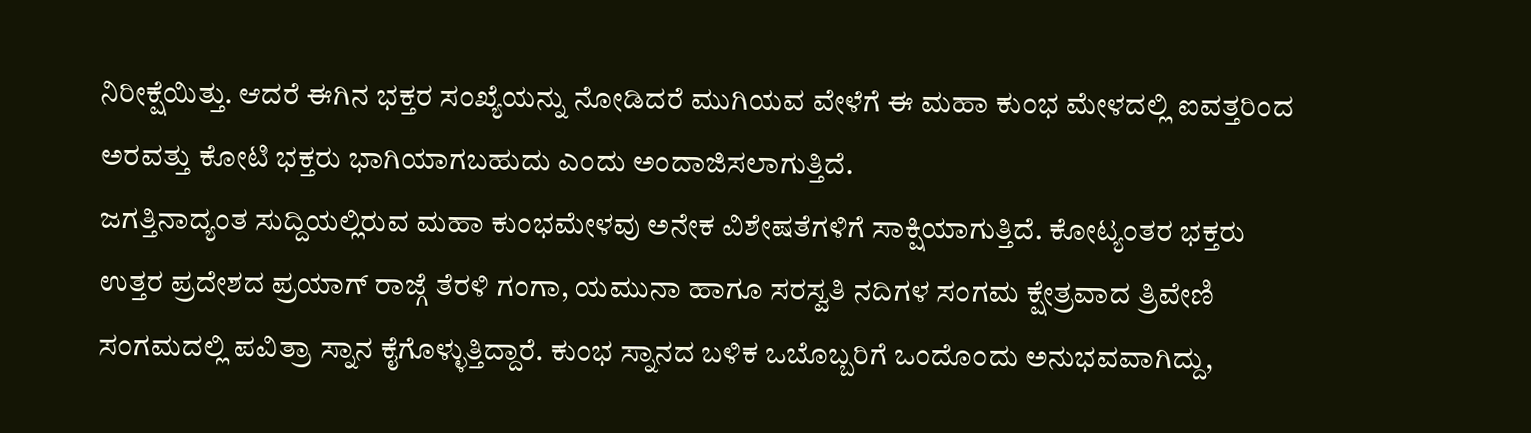ನಿರೀಕ್ಷೆಯಿತ್ತು. ಆದರೆ ಈಗಿನ ಭಕ್ತರ ಸಂಖ್ಯೆಯನ್ನು ನೋಡಿದರೆ ಮುಗಿಯವ ವೇಳೆಗೆ ಈ ಮಹಾ ಕುಂಭ ಮೇಳದಲ್ಲಿ ಐವತ್ತರಿಂದ ಅರವತ್ತು ಕೋಟಿ ಭಕ್ತರು ಭಾಗಿಯಾಗಬಹುದು ಎಂದು ಅಂದಾಜಿಸಲಾಗುತ್ತಿದೆ.
ಜಗತ್ತಿನಾದ್ಯಂತ ಸುದ್ದಿಯಲ್ಲಿರುವ ಮಹಾ ಕುಂಭಮೇಳವು ಅನೇಕ ವಿಶೇಷತೆಗಳಿಗೆ ಸಾಕ್ಷಿಯಾಗುತ್ತಿದೆ. ಕೋಟ್ಯಂತರ ಭಕ್ತರು ಉತ್ತರ ಪ್ರದೇಶದ ಪ್ರಯಾಗ್ ರಾಜ್ಗೆ ತೆರಳಿ ಗಂಗಾ, ಯಮುನಾ ಹಾಗೂ ಸರಸ್ವತಿ ನದಿಗಳ ಸಂಗಮ ಕ್ಷೇತ್ರವಾದ ತ್ರಿವೇಣಿ ಸಂಗಮದಲ್ಲಿ ಪವಿತ್ರಾ ಸ್ನಾನ ಕೈಗೊಳ್ಳುತ್ತಿದ್ದಾರೆ. ಕುಂಭ ಸ್ನಾನದ ಬಳಿಕ ಒಬೊಬ್ಬರಿಗೆ ಒಂದೊಂದು ಅನುಭವವಾಗಿದ್ದು,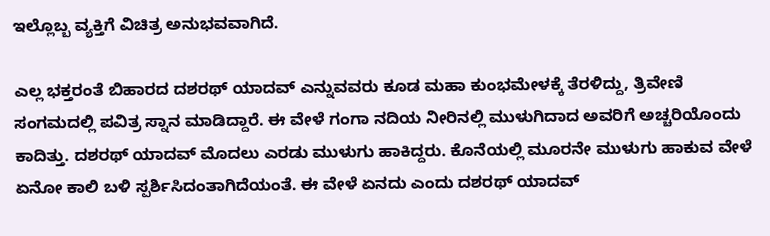ಇಲ್ಲೊಬ್ಬ ವ್ಯಕ್ತಿಗೆ ವಿಚಿತ್ರ ಅನುಭವವಾಗಿದೆ.

ಎಲ್ಲ ಭಕ್ತರಂತೆ ಬಿಹಾರದ ದಶರಥ್ ಯಾದವ್ ಎನ್ನುವವರು ಕೂಡ ಮಹಾ ಕುಂಭಮೇಳಕ್ಕೆ ತೆರಳಿದ್ದು, ತ್ರಿವೇಣಿ ಸಂಗಮದಲ್ಲಿ ಪವಿತ್ರ ಸ್ನಾನ ಮಾಡಿದ್ದಾರೆ. ಈ ವೇಳೆ ಗಂಗಾ ನದಿಯ ನೀರಿನಲ್ಲಿ ಮುಳುಗಿದಾದ ಅವರಿಗೆ ಅಚ್ಚರಿಯೊಂದು ಕಾದಿತ್ತು. ದಶರಥ್ ಯಾದವ್ ಮೊದಲು ಎರಡು ಮುಳುಗು ಹಾಕಿದ್ದರು. ಕೊನೆಯಲ್ಲಿ ಮೂರನೇ ಮುಳುಗು ಹಾಕುವ ವೇಳೆ ಏನೋ ಕಾಲಿ ಬಳಿ ಸ್ಪರ್ಶಿಸಿದಂತಾಗಿದೆಯಂತೆ. ಈ ವೇಳೆ ಏನದು ಎಂದು ದಶರಥ್ ಯಾದವ್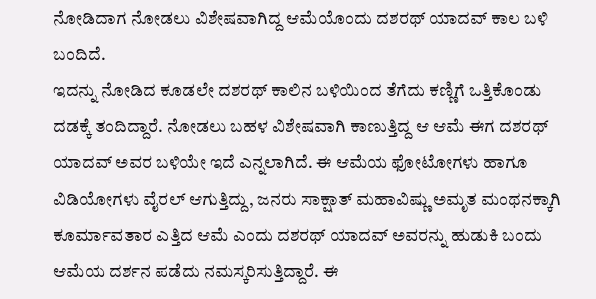ನೋಡಿದಾಗ ನೋಡಲು ವಿಶೇಷವಾಗಿದ್ದ ಆಮೆಯೊಂದು ದಶರಥ್ ಯಾದವ್ ಕಾಲ ಬಳಿ ಬಂದಿದೆ.
ಇದನ್ನು ನೋಡಿದ ಕೂಡಲೇ ದಶರಥ್ ಕಾಲಿನ ಬಳಿಯಿಂದ ತೆಗೆದು ಕಣ್ಣಿಗೆ ಒತ್ತಿಕೊಂಡು ದಡಕ್ಕೆ ತಂದಿದ್ದಾರೆ. ನೋಡಲು ಬಹಳ ವಿಶೇಷವಾಗಿ ಕಾಣುತ್ತಿದ್ದ ಆ ಆಮೆ ಈಗ ದಶರಥ್ ಯಾದವ್ ಅವರ ಬಳಿಯೇ ಇದೆ ಎನ್ನಲಾಗಿದೆ. ಈ ಆಮೆಯ ಫೋಟೋಗಳು ಹಾಗೂ ವಿಡಿಯೋಗಳು ವೈರಲ್ ಆಗುತ್ತಿದ್ದು, ಜನರು ಸಾಕ್ಷಾತ್ ಮಹಾವಿಷ್ಣು ಅಮೃತ ಮಂಥನಕ್ಕಾಗಿ ಕೂರ್ಮಾವತಾರ ಎತ್ತಿದ ಆಮೆ ಎಂದು ದಶರಥ್ ಯಾದವ್ ಅವರನ್ನು ಹುಡುಕಿ ಬಂದು ಆಮೆಯ ದರ್ಶನ ಪಡೆದು ನಮಸ್ಕರಿಸುತ್ತಿದ್ದಾರೆ. ಈ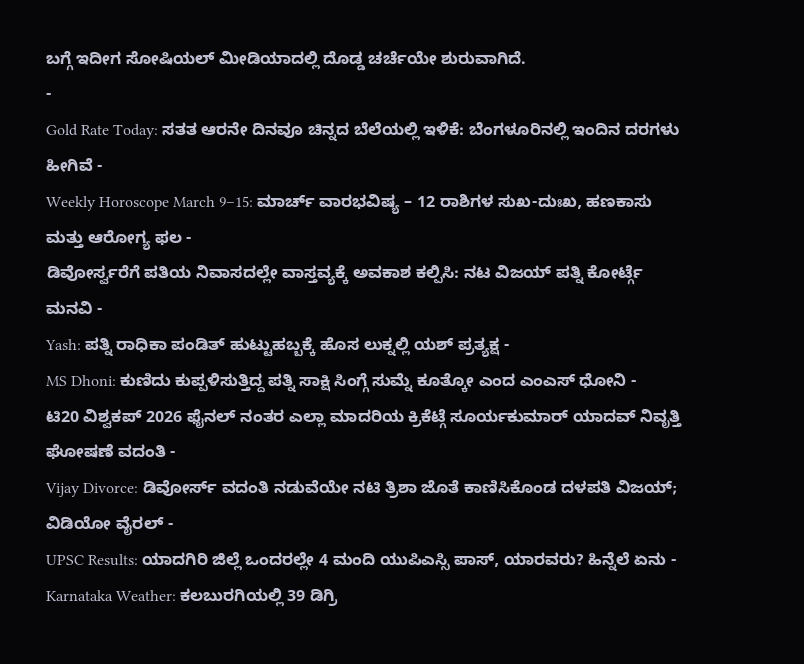ಬಗ್ಗೆ ಇದೀಗ ಸೋಷಿಯಲ್ ಮೀಡಿಯಾದಲ್ಲಿ ದೊಡ್ಡ ಚರ್ಚೆಯೇ ಶುರುವಾಗಿದೆ.
-
Gold Rate Today: ಸತತ ಆರನೇ ದಿನವೂ ಚಿನ್ನದ ಬೆಲೆಯಲ್ಲಿ ಇಳಿಕೆ: ಬೆಂಗಳೂರಿನಲ್ಲಿ ಇಂದಿನ ದರಗಳು ಹೀಗಿವೆ -
Weekly Horoscope March 9–15: ಮಾರ್ಚ್ ವಾರಭವಿಷ್ಯ – 12 ರಾಶಿಗಳ ಸುಖ-ದುಃಖ, ಹಣಕಾಸು ಮತ್ತು ಆರೋಗ್ಯ ಫಲ -
ಡಿವೋರ್ಸ್ವರೆಗೆ ಪತಿಯ ನಿವಾಸದಲ್ಲೇ ವಾಸ್ತವ್ಯಕ್ಕೆ ಅವಕಾಶ ಕಲ್ಪಿಸಿ: ನಟ ವಿಜಯ್ ಪತ್ನಿ ಕೋರ್ಟ್ಗೆ ಮನವಿ -
Yash: ಪತ್ನಿ ರಾಧಿಕಾ ಪಂಡಿತ್ ಹುಟ್ಟುಹಬ್ಬಕ್ಕೆ ಹೊಸ ಲುಕ್ನಲ್ಲಿ ಯಶ್ ಪ್ರತ್ಯಕ್ಷ -
MS Dhoni: ಕುಣಿದು ಕುಪ್ಪಳಿಸುತ್ತಿದ್ದ ಪತ್ನಿ ಸಾಕ್ಷಿ ಸಿಂಗ್ಗೆ ಸುಮ್ನೆ ಕೂತ್ಕೋ ಎಂದ ಎಂಎಸ್ ಧೋನಿ -
ಟಿ20 ವಿಶ್ವಕಪ್ 2026 ಫೈನಲ್ ನಂತರ ಎಲ್ಲಾ ಮಾದರಿಯ ಕ್ರಿಕೆಟ್ಗೆ ಸೂರ್ಯಕುಮಾರ್ ಯಾದವ್ ನಿವೃತ್ತಿ ಘೋಷಣೆ ವದಂತಿ -
Vijay Divorce: ಡಿವೋರ್ಸ್ ವದಂತಿ ನಡುವೆಯೇ ನಟಿ ತ್ರಿಶಾ ಜೊತೆ ಕಾಣಿಸಿಕೊಂಡ ದಳಪತಿ ವಿಜಯ್; ವಿಡಿಯೋ ವೈರಲ್ -
UPSC Results: ಯಾದಗಿರಿ ಜಿಲ್ಲೆ ಒಂದರಲ್ಲೇ 4 ಮಂದಿ ಯುಪಿಎಸ್ಸಿ ಪಾಸ್, ಯಾರವರು? ಹಿನ್ನೆಲೆ ಏನು -
Karnataka Weather: ಕಲಬುರಗಿಯಲ್ಲಿ 39 ಡಿಗ್ರಿ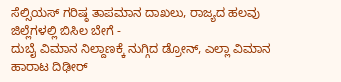ಸೆಲ್ಸಿಯಸ್ ಗರಿಷ್ಠ ತಾಪಮಾನ ದಾಖಲು, ರಾಜ್ಯದ ಹಲವು ಜಿಲ್ಲೆಗಳಲ್ಲಿ ಬಿಸಿಲ ಬೇಗೆ -
ದುಬೈ ವಿಮಾನ ನಿಲ್ದಾಣಕ್ಕೆ ನುಗ್ಗಿದ ಡ್ರೋನ್, ಎಲ್ಲಾ ವಿಮಾನ ಹಾರಾಟ ದಿಢೀರ್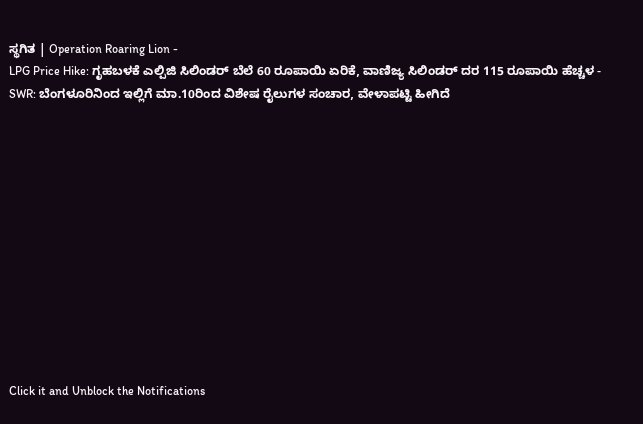ಸ್ಥಗಿತ | Operation Roaring Lion -
LPG Price Hike: ಗೃಹಬಳಕೆ ಎಲ್ಪಿಜಿ ಸಿಲಿಂಡರ್ ಬೆಲೆ 60 ರೂಪಾಯಿ ಏರಿಕೆ, ವಾಣಿಜ್ಯ ಸಿಲಿಂಡರ್ ದರ 115 ರೂಪಾಯಿ ಹೆಚ್ಚಳ -
SWR: ಬೆಂಗಳೂರಿನಿಂದ ಇಲ್ಲಿಗೆ ಮಾ.10ರಿಂದ ವಿಶೇಷ ರೈಲುಗಳ ಸಂಚಾರ, ವೇಳಾಪಟ್ಟಿ ಹೀಗಿದೆ












Click it and Unblock the Notifications